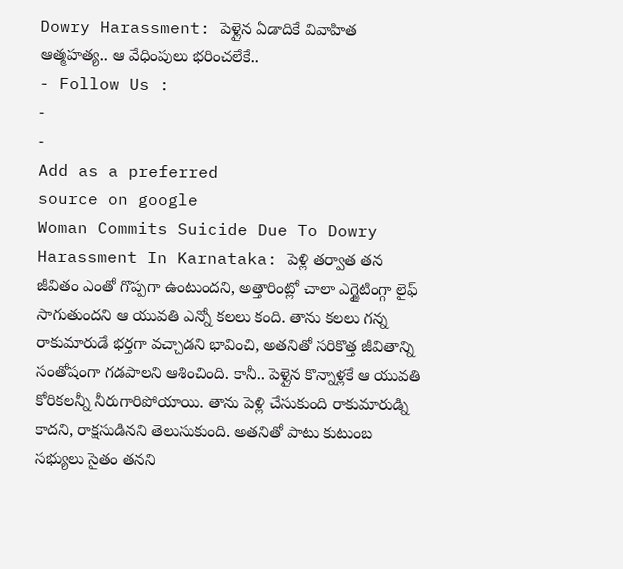Dowry Harassment: పెళ్లైన ఏడాదికే వివాహిత ఆత్మహత్య.. ఆ వేధింపులు భరించలేకే..
- Follow Us :
-
-
Add as a preferred
source on google
Woman Commits Suicide Due To Dowry Harassment In Karnataka: పెళ్లి తర్వాత తన జీవితం ఎంతో గొప్పగా ఉంటుందని, అత్తారింట్లో చాలా ఎగ్జైటింగ్గా లైఫ్ సాగుతుందని ఆ యువతి ఎన్నో కలలు కంది. తాను కలలు గన్న రాకుమారుడే భర్తగా వచ్చాడని భావించి, అతనితో సరికొత్త జీవితాన్ని సంతోషంగా గడపాలని ఆశించింది. కానీ.. పెళ్లైన కొన్నాళ్లకే ఆ యువతి కోరికలన్నీ నీరుగారిపోయాయి. తాను పెళ్లి చేసుకుంది రాకుమారుడ్ని కాదని, రాక్షసుడినని తెలుసుకుంది. అతనితో పాటు కుటుంబ సభ్యులు సైతం తనని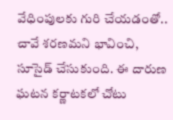వేధింపులకు గురి చేయడంతో.. చావే శరణమని భావించి, సూసైడ్ చేసుకుంది. ఈ దారుణ ఘటన కర్ణాటకలో చోటు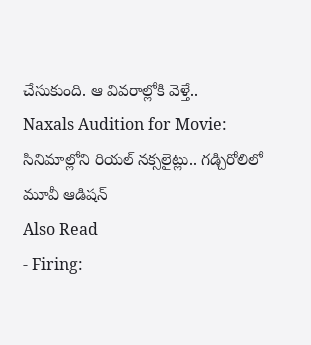చేసుకుంది. ఆ వివరాల్లోకి వెళ్తే..
Naxals Audition for Movie: సినిమాల్లోని రియల్ నక్సలైట్లు.. గడ్చిరోలిలో మూవీ ఆడిషన్
Also Read
- Firing: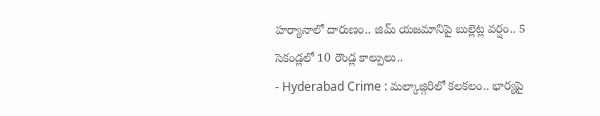హర్యానాలో దారుణం.. జిమ్ యజమానిపై బుల్లెట్ల వర్షం.. 5 సెకండ్లలో 10 రౌండ్ల కాల్పులు..
- Hyderabad Crime : మల్కాజ్గిరిలో కలకలం.. భార్యపై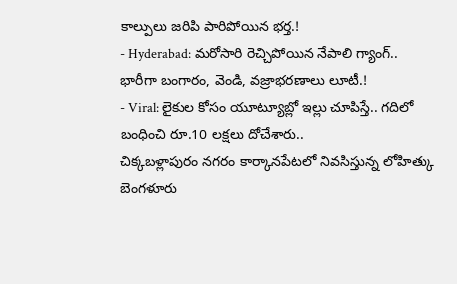కాల్పులు జరిపి పారిపోయిన భర్త.!
- Hyderabad: మరోసారి రెచ్చిపోయిన నేపాలి గ్యాంగ్.. భారీగా బంగారం, వెండి, వజ్రాభరణాలు లూటీ.!
- Viral: లైకుల కోసం యూట్యూబ్లో ఇల్లు చూపిస్తే.. గదిలో బంధించి రూ.10 లక్షలు దోచేశారు..
చిక్కబళ్లాపురం నగరం కార్కానపేటలో నివసిస్తున్న లోహిత్కు బెంగళూరు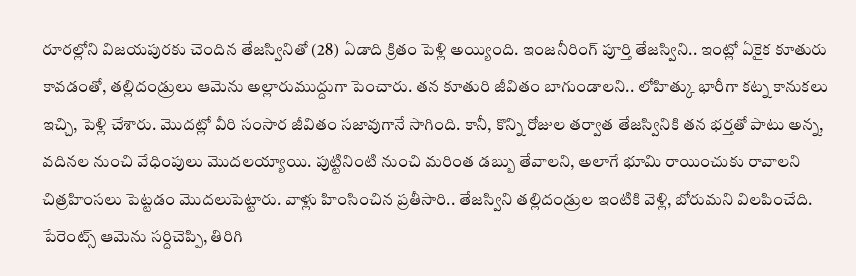రూరల్లోని విజయపురకు చెందిన తేజస్వినితో (28) ఏడాది క్రితం పెళ్లి అయ్యింది. ఇంజనీరింగ్ పూర్తి తేజస్విని.. ఇంట్లో ఏకైక కూతురు కావడంతో, తల్లిదండ్రులు ఆమెను అల్లారుముద్దుగా పెంచారు. తన కూతురి జీవితం బాగుండాలని.. లోహిత్కు భారీగా కట్న కానుకలు ఇచ్చి, పెళ్లి చేశారు. మొదట్లో వీరి సంసార జీవితం సజావుగానే సాగింది. కానీ, కొన్ని రోజుల తర్వాత తేజస్వినికి తన భర్తతో పాటు అన్న, వదినల నుంచి వేధింపులు మొదలయ్యాయి. పుట్టినింటి నుంచి మరింత డబ్బు తేవాలని, అలాగే భూమి రాయించుకు రావాలని చిత్రహింసలు పెట్టడం మొదలుపెట్టారు. వాళ్లు హింసించిన ప్రతీసారి.. తేజస్విని తల్లిదండ్రుల ఇంటికి వెళ్లి, బోరుమని విలపించేది. పేరెంట్స్ ఆమెను సర్దిచెప్పి, తిరిగి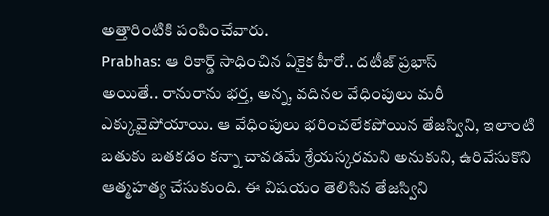అత్తారింటికి పంపించేవారు.
Prabhas: ఆ రికార్డ్ సాధించిన ఏకైక హీరో.. దటీజ్ ప్రభాస్
అయితే.. రానురాను భర్త, అన్న, వదినల వేధింపులు మరీ ఎక్కువైపోయాయి. ఆ వేధింపులు భరించలేకపోయిన తేజస్విని, ఇలాంటి బతుకు బతకడం కన్నా చావడమే శ్రేయస్కరమని అనుకుని, ఉరివేసుకొని ఆత్మహత్య చేసుకుంది. ఈ విషయం తెలిసిన తేజస్విని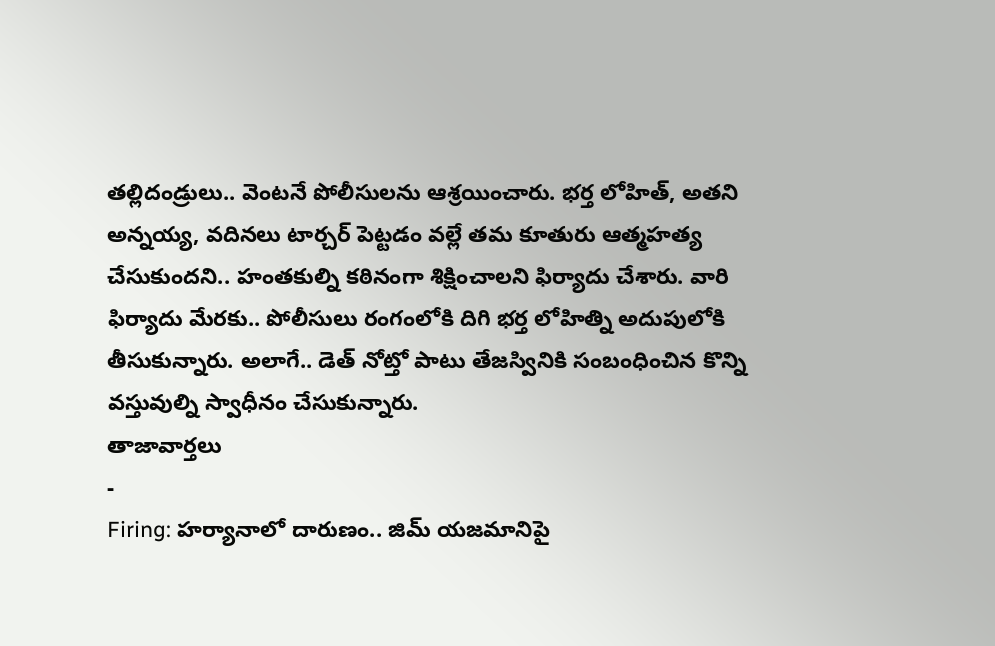తల్లిదండ్రులు.. వెంటనే పోలీసులను ఆశ్రయించారు. భర్త లోహిత్, అతని అన్నయ్య, వదినలు టార్చర్ పెట్టడం వల్లే తమ కూతురు ఆత్మహత్య చేసుకుందని.. హంతకుల్ని కఠినంగా శిక్షించాలని ఫిర్యాదు చేశారు. వారి ఫిర్యాదు మేరకు.. పోలీసులు రంగంలోకి దిగి భర్త లోహిత్ని అదుపులోకి తీసుకున్నారు. అలాగే.. డెత్ నోట్తో పాటు తేజస్వినికి సంబంధించిన కొన్ని వస్తువుల్ని స్వాధీనం చేసుకున్నారు.
తాజావార్తలు
-
Firing: హర్యానాలో దారుణం.. జిమ్ యజమానిపై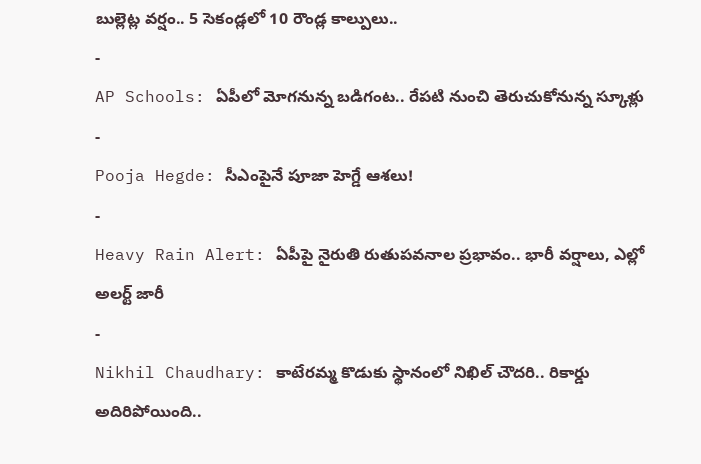బుల్లెట్ల వర్షం.. 5 సెకండ్లలో 10 రౌండ్ల కాల్పులు..
-
AP Schools: ఏపీలో మోగనున్న బడిగంట.. రేపటి నుంచి తెరుచుకోనున్న స్కూళ్లు
-
Pooja Hegde: సీఎంపైనే పూజా హెగ్డే ఆశలు!
-
Heavy Rain Alert: ఏపీపై నైరుతి రుతుపవనాల ప్రభావం.. భారీ వర్షాలు, ఎల్లో అలర్ట్ జారీ
-
Nikhil Chaudhary: కాటేరమ్మ కొడుకు స్థానంలో నిఖిల్ చౌదరి.. రికార్డు అదిరిపోయింది..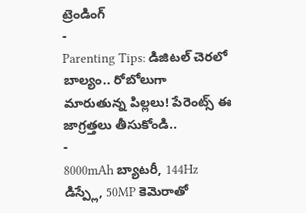ట్రెండింగ్
-
Parenting Tips: డిజిటల్ చెరలో బాల్యం.. రోబోలుగా మారుతున్న పిల్లలు! పేరెంట్స్ ఈ జాగ్రత్తలు తీసుకోండి..
-
8000mAh బ్యాటరీ, 144Hz డిస్ప్లే, 50MP కెమెరాతో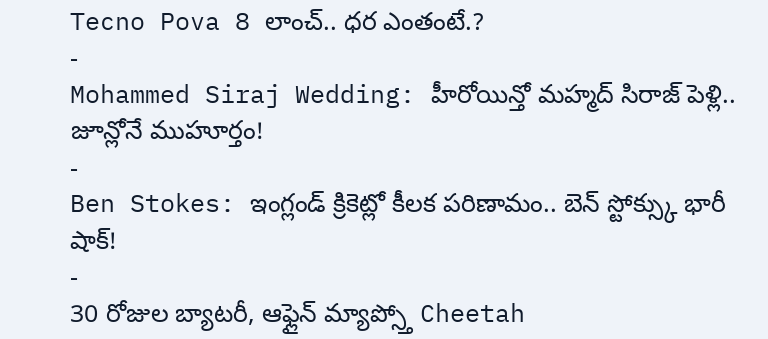Tecno Pova 8 లాంచ్.. ధర ఎంతంటే.?
-
Mohammed Siraj Wedding: హీరోయిన్తో మహ్మద్ సిరాజ్ పెళ్లి.. జూన్లోనే ముహూర్తం!
-
Ben Stokes: ఇంగ్లండ్ క్రికెట్లో కీలక పరిణామం.. బెన్ స్టోక్స్కు భారీ షాక్!
-
30 రోజుల బ్యాటరీ, ఆఫ్లైన్ మ్యాప్స్తో Cheetah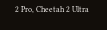2 Pro, Cheetah 2 Ultra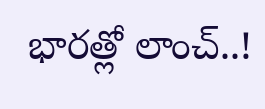భారత్లో లాంచ్..!